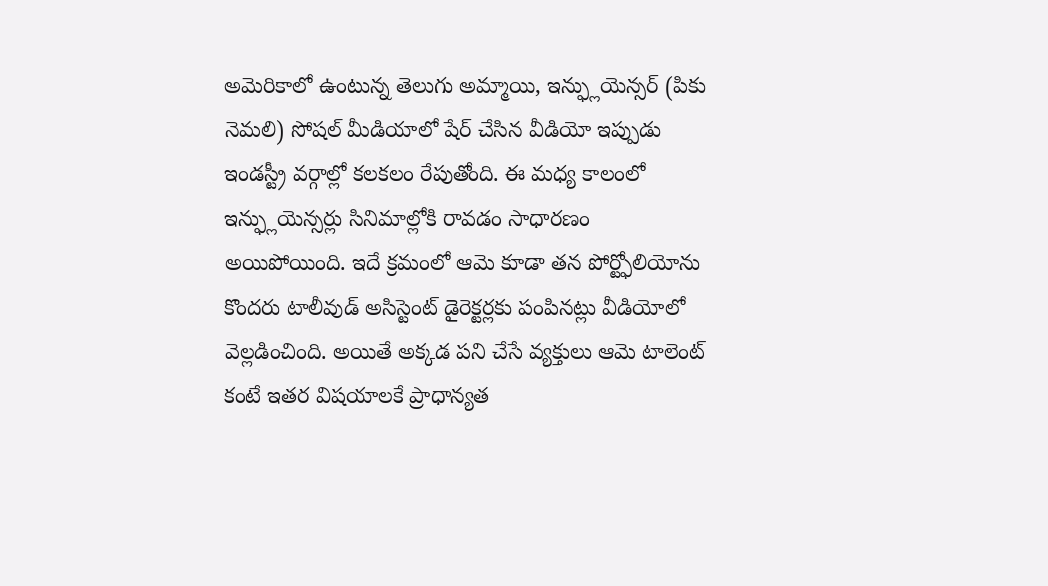అమెరికాలో ఉంటున్న తెలుగు అమ్మాయి, ఇన్ఫ్లుయెన్సర్ (పికు నెమలి) సోషల్ మీడియాలో షేర్ చేసిన వీడియో ఇప్పుడు ఇండస్ట్రీ వర్గాల్లో కలకలం రేపుతోంది. ఈ మధ్య కాలంలో ఇన్ఫ్లుయెన్సర్లు సినిమాల్లోకి రావడం సాధారణం అయిపోయింది. ఇదే క్రమంలో ఆమె కూడా తన పోర్ట్ఫోలియోను కొందరు టాలీవుడ్ అసిస్టెంట్ డైరెక్టర్లకు పంపినట్లు వీడియోలో వెల్లడించింది. అయితే అక్కడ పని చేసే వ్యక్తులు ఆమె టాలెంట్ కంటే ఇతర విషయాలకే ప్రాధాన్యత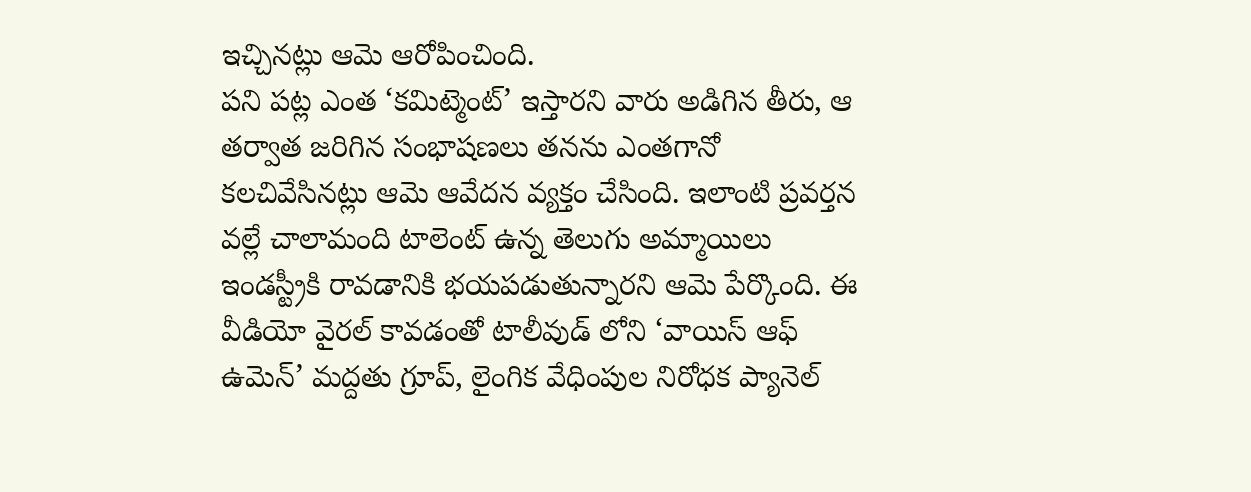ఇచ్చినట్లు ఆమె ఆరోపించింది.
పని పట్ల ఎంత ‘కమిట్మెంట్’ ఇస్తారని వారు అడిగిన తీరు, ఆ తర్వాత జరిగిన సంభాషణలు తనను ఎంతగానో కలచివేసినట్లు ఆమె ఆవేదన వ్యక్తం చేసింది. ఇలాంటి ప్రవర్తన వల్లే చాలామంది టాలెంట్ ఉన్న తెలుగు అమ్మాయిలు ఇండస్ట్రీకి రావడానికి భయపడుతున్నారని ఆమె పేర్కొంది. ఈ వీడియో వైరల్ కావడంతో టాలీవుడ్ లోని ‘వాయిస్ ఆఫ్ ఉమెన్’ మద్దతు గ్రూప్, లైంగిక వేధింపుల నిరోధక ప్యానెల్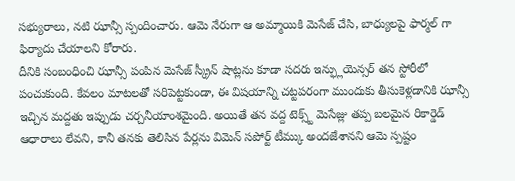సభ్యురాలు, నటి ఝాన్సీ స్పందించారు. ఆమె నేరుగా ఆ అమ్మాయికి మెసేజ్ చేసి, బాధ్యులపై ఫార్మల్ గా ఫిర్యాదు చేయాలని కోరారు.
దీనికి సంబంధించి ఝాన్సీ పంపిన మెసేజ్ స్క్రీన్ షాట్లను కూడా సదరు ఇన్ఫ్లుయెన్సర్ తన స్టోరీలో పంచుకుంది. కేవలం మాటలతో సరిపెట్టకుండా, ఈ విషయాన్ని చట్టపరంగా ముందుకు తీసుకెళ్లడానికి ఝాన్సీ ఇచ్చిన మద్దతు ఇప్పుడు చర్చనీయాంశమైంది. అయితే తన వద్ద టెక్స్ట్ మెసేజ్లు తప్ప బలమైన రికార్డెడ్ ఆధారాలు లేవని, కానీ తనకు తెలిసిన పేర్లను విమెన్ సపోర్ట్ టీమ్కు అందజేశానని ఆమె స్పష్టం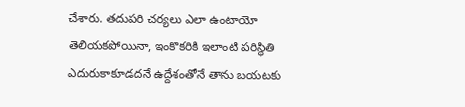చేశారు. తదుపరి చర్యలు ఎలా ఉంటాయో తెలియకపోయినా, ఇంకొకరికి ఇలాంటి పరిస్థితి ఎదురుకాకూడదనే ఉద్దేశంతోనే తాను బయటకు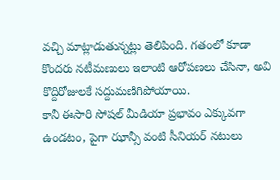వచ్చి మాట్లాడుతున్నట్లు తెలిపింది. గతంలో కూడా కొందరు నటీమణులు ఇలాంటి ఆరోపణలు చేసినా, అవి కొద్దిరోజులకే సద్దుమణిగిపోయాయి.
కానీ ఈసారి సోషల్ మీడియా ప్రభావం ఎక్కువగా ఉండటం, పైగా ఝాన్సీ వంటి సీనియర్ నటులు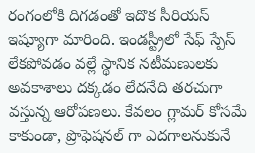రంగంలోకి దిగడంతో ఇదొక సీరియస్ ఇష్యూగా మారింది. ఇండస్ట్రీలో సేఫ్ స్పేస్ లేకపోవడం వల్లే స్థానిక నటీమణులకు అవకాశాలు దక్కడం లేదనేది తరచుగా వస్తున్న ఆరోపణలు. కేవలం గ్లామర్ కోసమే కాకుండా, ప్రొఫెషనల్ గా ఎదగాలనుకునే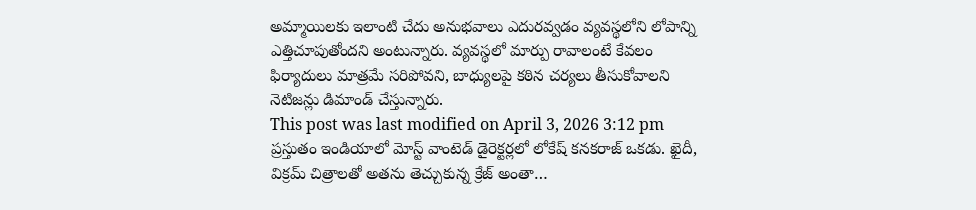అమ్మాయిలకు ఇలాంటి చేదు అనుభవాలు ఎదురవ్వడం వ్యవస్థలోని లోపాన్ని ఎత్తిచూపుతోందని అంటున్నారు. వ్యవస్థలో మార్పు రావాలంటే కేవలం ఫిర్యాదులు మాత్రమే సరిపోవని, బాధ్యులపై కఠిన చర్యలు తీసుకోవాలని నెటిజన్లు డిమాండ్ చేస్తున్నారు.
This post was last modified on April 3, 2026 3:12 pm
ప్రస్తుతం ఇండియాలో మోస్ట్ వాంటెడ్ డైరెక్టర్లలో లోకేష్ కనకరాజ్ ఒకడు. ఖైదీ, విక్రమ్ చిత్రాలతో అతను తెచ్చుకున్న క్రేజ్ అంతా…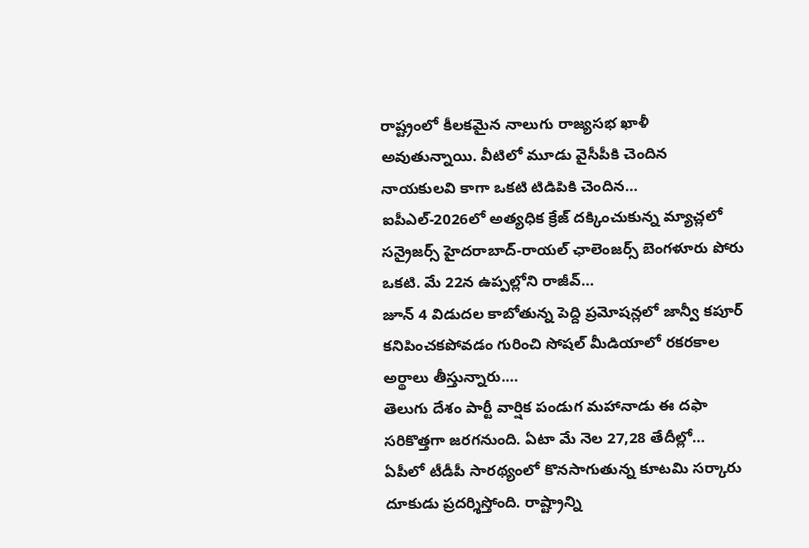రాష్ట్రంలో కీలకమైన నాలుగు రాజ్యసభ ఖాళీ అవుతున్నాయి. వీటిలో మూడు వైసీపీకి చెందిన నాయకులవి కాగా ఒకటి టిడిపికి చెందిన…
ఐపీఎల్-2026లో అత్యధిక క్రేజ్ దక్కించుకున్న మ్యాచ్లలో సన్రైజర్స్ హైదరాబాద్-రాయల్ ఛాలెంజర్స్ బెంగళూరు పోరు ఒకటి. మే 22న ఉప్పల్లోని రాజీవ్…
జూన్ 4 విడుదల కాబోతున్న పెద్ది ప్రమోషన్లలో జాన్వీ కపూర్ కనిపించకపోవడం గురించి సోషల్ మీడియాలో రకరకాల అర్థాలు తీస్తున్నారు.…
తెలుగు దేశం పార్టీ వార్షిక పండుగ మహానాడు ఈ దఫా సరికొత్తగా జరగనుంది. ఏటా మే నెల 27,28 తేదీల్లో…
ఏపీలో టీడీపీ సారథ్యంలో కొనసాగుతున్న కూటమి సర్కారు దూకుడు ప్రదర్శిస్తోంది. రాష్ట్రాన్ని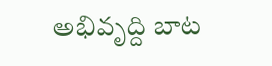అభివృద్ది బాట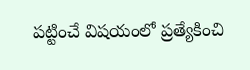పట్టించే విషయంలో ప్రత్యేకించి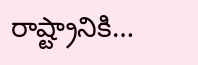రాష్ట్రానికి…